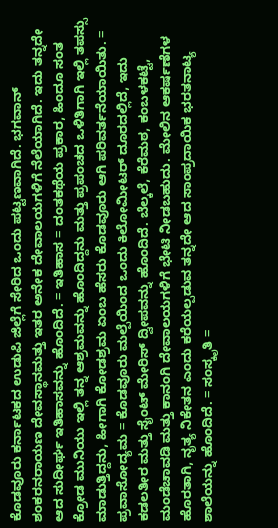ಕೊಡವೂರು ಕರ್ನಾಟಕದ ಉಡುಪಿ ಜಿಲ್ಲೆಗೆ ಸೇರಿದ ಒಂದು ಪಟ್ಟಣವಾಗಿದೆ. ಭಗವಾನ್ ಶಂಕರನರಾಯಣ ದೇವಸ್ಥಾನಮತ್ತು ಇತರ ಅನೇಕ ದೇವಾಲಯಗಳಿಗೆ ನೆಲೆಯಾಗಿದೆ. ಇದು ತನ್ನದೇ ಆದ ಸುದೀರ್ಘ ಇತಿಹಾಸವನ್ನು ಹೊಂದಿದೆ. = ಇತಿಹಾಸ = ದಂತಕಥೆಯ ಪ್ರಕಾರ, ಹಿಂದೂ ಸಂತ ಕ್ರೋಡ ಮುನಿಯು ಇಲ್ಲಿ ತನ್ನ ಆಶ್ರಮವನ್ನು ಹೊಂದಿದ್ದನು ಮತ್ತು ಪ್ರಪಂಚದ ಒಳಿತಿಗಾಗಿ ಇಲ್ಲಿ ತಪಸ್ಸು ಮಾಡುತ್ತಿದ್ದನು, ಹೀಗಾಗಿ ಕೋಡಶ್ರಮ ಏಂಬ ಹೆಸರು ಕೊಡವೂರು ಆಗಿ ಪರಿವರ್ತನೆಯಾಯಿತು. = ಪ್ರವಾಸೋದ್ಯಮ = ಕೊಡವೂರು ಮಲ್ಪೆಯಿಂದ ಒಂದು ಕಿಲೋಮೀಟರ್ ದೂರದಲ್ಲಿದೆ, ಇದು ಕಡಲತೀರ ಮತ್ತು ಸೈಂಟ್ ಮೇರಿಸ್ ದ್ವೀಪವನ್ನು ಹೊಂದಿದೆ. ಬೆಲ್ಕಲೆ, ಕೆರೆಮಠ, ಕಂಬಳಕಟ್ಟೆ, ಮಂಡೆಚಾವಡಿ ಮತ್ತು ಕಾನಂಗಿ ದೇವಾಲಯಗಳಿಗೆ ಭೇಟಿ ನೀಡಬಹುದು. ಮೇಲಿನ ಆಕರ್ಷಣೆಗಳ ಹೊರತಾಗಿ, ನೃತ್ಯ ನಿಕೇತನ ಎಂದು ಕರೆಯಲ್ಪಡುವ ತನ್ನದೇ ಆದ ಸಾಂಪ್ರದಾಯಿಕ ಭರತನಾಟ್ಯ ಶಾಲೆಯನ್ನು ಹೊಂದಿದೆ. = ಸಂಸ್ಕೃತಿ =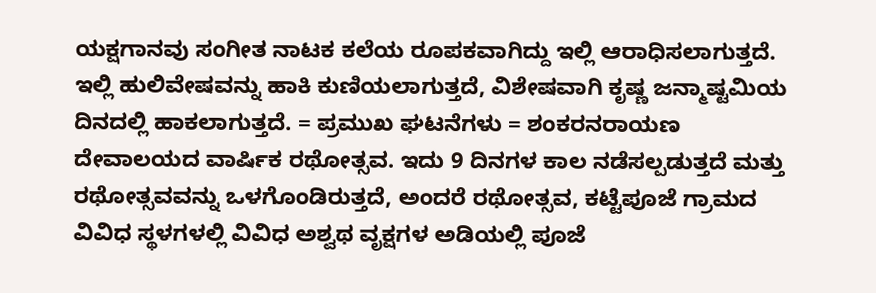ಯಕ್ಷಗಾನವು ಸಂಗೀತ ನಾಟಕ ಕಲೆಯ ರೂಪಕವಾಗಿದ್ದು ಇಲ್ಲಿ ಆರಾಧಿಸಲಾಗುತ್ತದೆ. ಇಲ್ಲಿ ಹುಲಿವೇಷವನ್ನು ಹಾಕಿ ಕುಣಿಯಲಾಗುತ್ತದೆ, ವಿಶೇಷವಾಗಿ ಕೃಷ್ಣ ಜನ್ಮಾಷ್ಟಮಿಯ ದಿನದಲ್ಲಿ ಹಾಕಲಾಗುತ್ತದೆ. = ಪ್ರಮುಖ ಘಟನೆಗಳು = ಶಂಕರನರಾಯಣ ದೇವಾಲಯದ ವಾರ್ಷಿಕ ರಥೋತ್ಸವ. ಇದು 9 ದಿನಗಳ ಕಾಲ ನಡೆಸಲ್ಪಡುತ್ತದೆ ಮತ್ತು ರಥೋತ್ಸವವನ್ನು ಒಳಗೊಂಡಿರುತ್ತದೆ, ಅಂದರೆ ರಥೋತ್ಸವ, ಕಟ್ಟೆಪೂಜೆ ಗ್ರಾಮದ ವಿವಿಧ ಸ್ಥಳಗಳಲ್ಲಿ ವಿವಿಧ ಅಶ್ವಥ ವೃಕ್ಷಗಳ ಅಡಿಯಲ್ಲಿ ಪೂಜೆ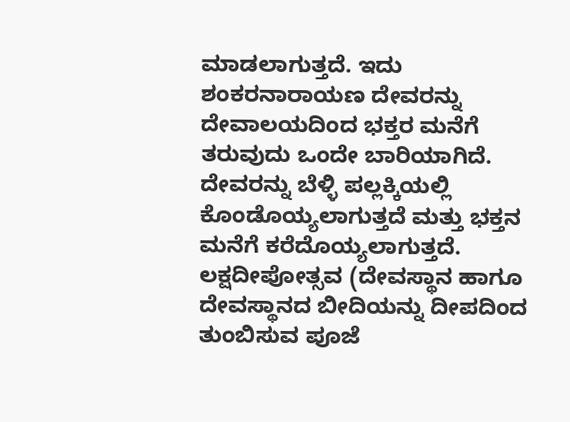ಮಾಡಲಾಗುತ್ತದೆ. ಇದು ಶಂಕರನಾರಾಯಣ ದೇವರನ್ನು ದೇವಾಲಯದಿಂದ ಭಕ್ತರ ಮನೆಗೆ ತರುವುದು ಒಂದೇ ಬಾರಿಯಾಗಿದೆ. ದೇವರನ್ನು ಬೆಳ್ಳಿ ಪಲ್ಲಕ್ಕಿಯಲ್ಲಿ ಕೊಂಡೊಯ್ಯಲಾಗುತ್ತದೆ ಮತ್ತು ಭಕ್ತನ ಮನೆಗೆ ಕರೆದೊಯ್ಯಲಾಗುತ್ತದೆ. ಲಕ್ಷದೀಪೋತ್ಸವ (ದೇವಸ್ಥಾನ ಹಾಗೂ ದೇವಸ್ಥಾನದ ಬೀದಿಯನ್ನು ದೀಪದಿಂದ ತುಂಬಿಸುವ ಪೂಜೆ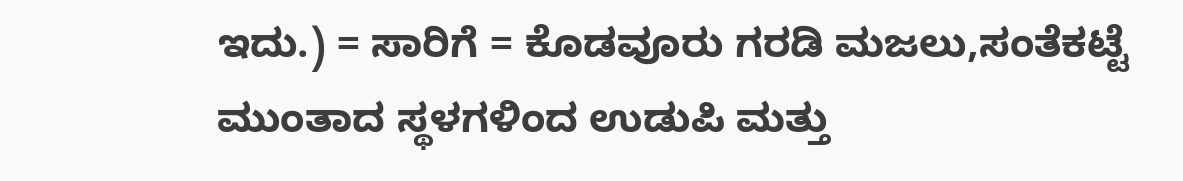ಇದು.) = ಸಾರಿಗೆ = ಕೊಡವೂರು ಗರಡಿ ಮಜಲು,ಸಂತೆಕಟ್ಟೆ ಮುಂತಾದ ಸ್ಥಳಗಳಿಂದ ಉಡುಪಿ ಮತ್ತು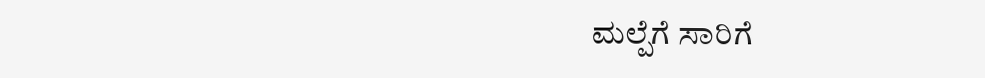ಮಲ್ಪೆಗೆ ಸಾರಿಗೆ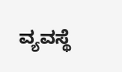ವ್ಯವಸ್ಥೆ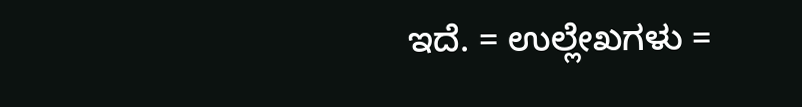ಇದೆ. = ಉಲ್ಲೇಖಗಳು =